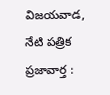విజయవాడ, నేటి పత్రిక ప్రజావార్త :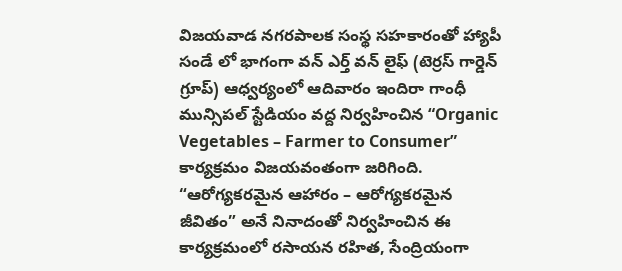విజయవాడ నగరపాలక సంస్థ సహకారంతో హ్యాపీ సండే లో భాగంగా వన్ ఎర్త్ వన్ లైఫ్ (టెర్రస్ గార్డెన్ గ్రూప్) ఆధ్వర్యంలో ఆదివారం ఇందిరా గాంధీ మున్సిపల్ స్టేడియం వద్ద నిర్వహించిన “Organic Vegetables – Farmer to Consumer” కార్యక్రమం విజయవంతంగా జరిగింది. “ఆరోగ్యకరమైన ఆహారం – ఆరోగ్యకరమైన జీవితం” అనే నినాదంతో నిర్వహించిన ఈ కార్యక్రమంలో రసాయన రహిత, సేంద్రియంగా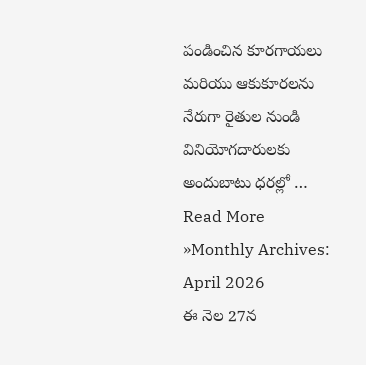పండించిన కూరగాయలు మరియు ఆకుకూరలను నేరుగా రైతుల నుండి వినియోగదారులకు అందుబాటు ధరల్లో …
Read More »Monthly Archives: April 2026
ఈ నెల 27న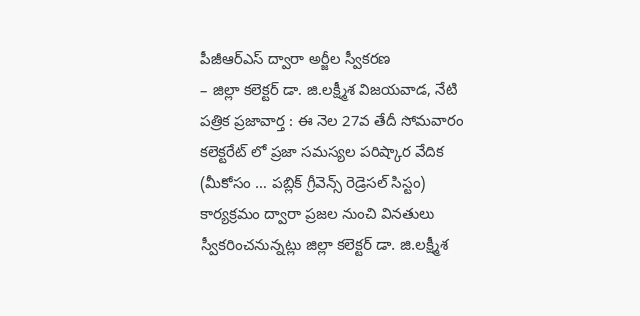పీజీఆర్ఎస్ ద్వారా అర్జీల స్వీకరణ
– జిల్లా కలెక్టర్ డా. జి.లక్ష్మీశ విజయవాడ, నేటి పత్రిక ప్రజావార్త : ఈ నెల 27వ తేదీ సోమవారం కలెక్టరేట్ లో ప్రజా సమస్యల పరిష్కార వేదిక (మీకోసం … పబ్లిక్ గ్రీవెన్స్ రెడ్రెసల్ సిస్టం) కార్యక్రమం ద్వారా ప్రజల నుంచి వినతులు స్వీకరించనున్నట్లు జిల్లా కలెక్టర్ డా. జి.లక్ష్మీశ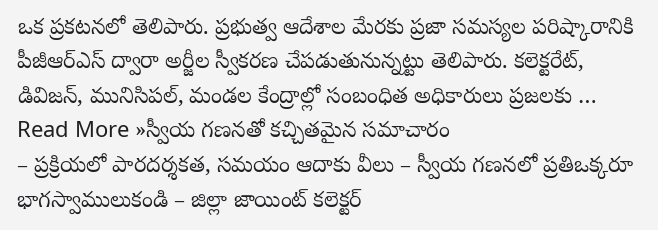ఒక ప్రకటనలో తెలిపారు. ప్రభుత్వ ఆదేశాల మేరకు ప్రజా సమస్యల పరిష్కారానికి పీజీఆర్ఎస్ ద్వారా అర్జీల స్వీకరణ చేపడుతునున్నట్టు తెలిపారు. కలెక్టరేట్, డివిజన్, మునిసిపల్, మండల కేంద్రాల్లో సంబంధిత అధికారులు ప్రజలకు …
Read More »స్వీయ గణనతో కచ్చితమైన సమాచారం
– ప్రక్రియలో పారదర్శకత, సమయం ఆదాకు వీలు – స్వీయ గణనలో ప్రతిఒక్కరూ భాగస్వాములుకండి – జిల్లా జాయింట్ కలెక్టర్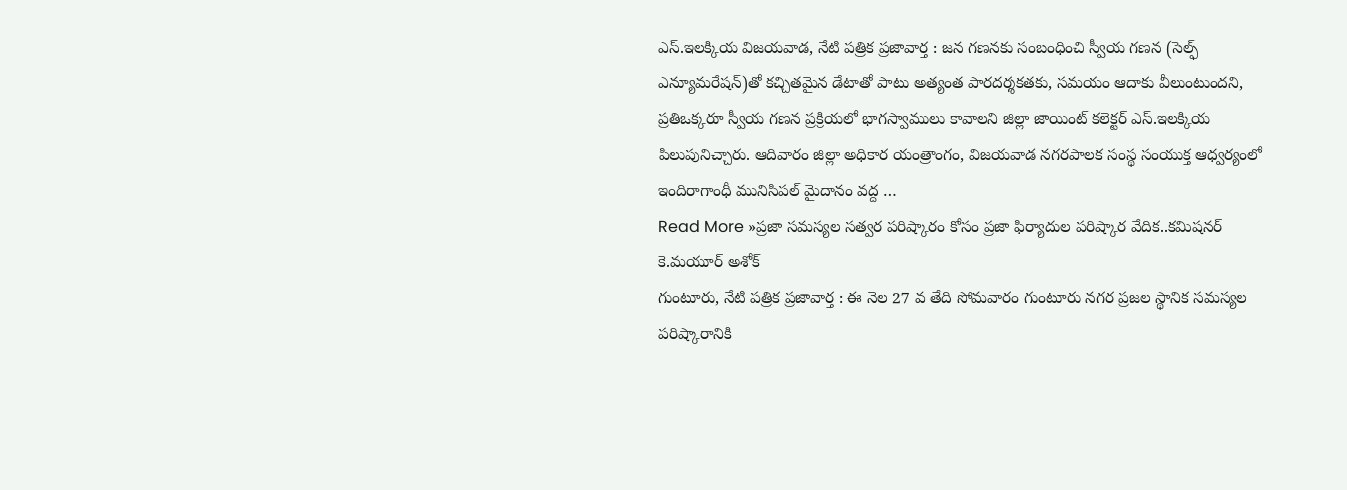ఎస్.ఇలక్కియ విజయవాడ, నేటి పత్రిక ప్రజావార్త : జన గణనకు సంబంధించి స్వీయ గణన (సెల్ఫ్ ఎన్యూమరేషన్)తో కచ్చితమైన డేటాతో పాటు అత్యంత పారదర్శకతకు, సమయం ఆదాకు వీలుంటుందని, ప్రతిఒక్కరూ స్వీయ గణన ప్రక్రియలో భాగస్వాములు కావాలని జిల్లా జాయింట్ కలెక్టర్ ఎస్.ఇలక్కియ పిలుపునిచ్చారు. ఆదివారం జిల్లా అధికార యంత్రాంగం, విజయవాడ నగరపాలక సంస్థ సంయుక్త ఆధ్వర్యంలో ఇందిరాగాంధీ మునిసిపల్ మైదానం వద్ద …
Read More »ప్రజా సమస్యల సత్వర పరిష్కారం కోసం ప్రజా ఫిర్యాదుల పరిష్కార వేదిక..కమిషనర్ కె.మయూర్ అశోక్
గుంటూరు, నేటి పత్రిక ప్రజావార్త : ఈ నెల 27 వ తేది సోమవారం గుంటూరు నగర ప్రజల స్థానిక సమస్యల పరిష్కారానికి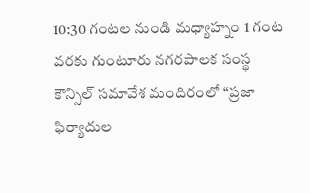10:30 గంటల నుండి మధ్యాహ్నం 1 గంట వరకు గుంటూరు నగరపాలక సంస్థ కౌన్సిల్ సమావేశ మందిరంలో “ప్రజా ఫిర్యాదుల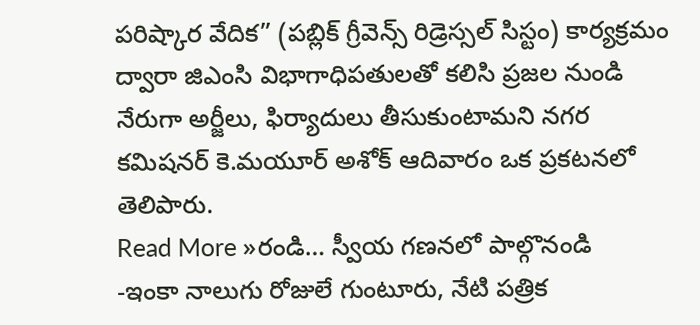పరిష్కార వేదిక” (పబ్లిక్ గ్రీవెన్స్ రిడ్రెస్సల్ సిస్టం) కార్యక్రమం ద్వారా జిఎంసి విభాగాధిపతులతో కలిసి ప్రజల నుండి నేరుగా అర్జీలు, ఫిర్యాదులు తీసుకుంటామని నగర కమిషనర్ కె.మయూర్ అశోక్ ఆదివారం ఒక ప్రకటనలో తెలిపారు.
Read More »రండి… స్వీయ గణనలో పాల్గొనండి
-ఇంకా నాలుగు రోజులే గుంటూరు, నేటి పత్రిక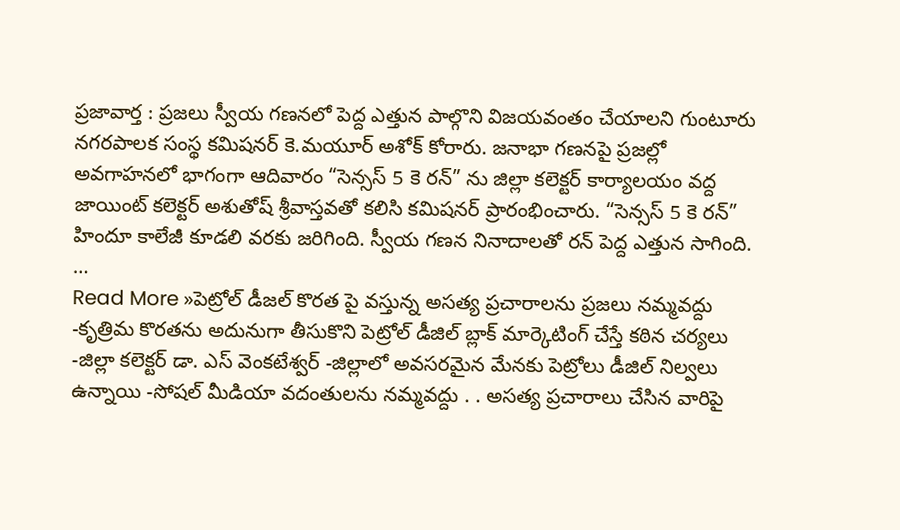ప్రజావార్త : ప్రజలు స్వీయ గణనలో పెద్ద ఎత్తున పాల్గొని విజయవంతం చేయాలని గుంటూరు నగరపాలక సంస్థ కమిషనర్ కె.మయూర్ అశోక్ కోరారు. జనాభా గణనపై ప్రజల్లో అవగాహనలో భాగంగా ఆదివారం “సెన్సస్ 5 కె రన్” ను జిల్లా కలెక్టర్ కార్యాలయం వద్ద జాయింట్ కలెక్టర్ అశుతోష్ శ్రీవాస్తవతో కలిసి కమిషనర్ ప్రారంభించారు. “సెన్సస్ 5 కె రన్” హిందూ కాలేజీ కూడలి వరకు జరిగింది. స్వీయ గణన నినాదాలతో రన్ పెద్ద ఎత్తున సాగింది. …
Read More »పెట్రోల్ డీజల్ కొరత పై వస్తున్న అసత్య ప్రచారాలను ప్రజలు నమ్మవద్దు
-కృత్రిమ కొరతను అదునుగా తీసుకొని పెట్రోల్ డీజిల్ బ్లాక్ మార్కెటింగ్ చేస్తే కఠిన చర్యలు -జిల్లా కలెక్టర్ డా. ఎస్ వెంకటేశ్వర్ -జిల్లాలో అవసరమైన మేనకు పెట్రోలు డీజిల్ నిల్వలు ఉన్నాయి -సోషల్ మీడియా వదంతులను నమ్మవద్దు . . అసత్య ప్రచారాలు చేసిన వారిపై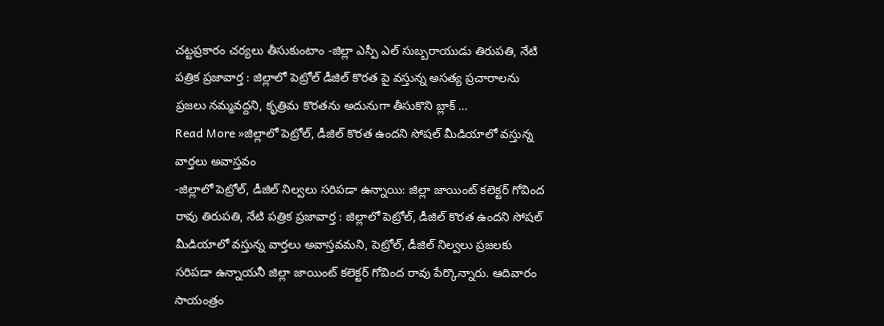చట్టప్రకారం చర్యలు తీసుకుంటాం -జిల్లా ఎస్పీ ఎల్ సుబ్బరాయుడు తిరుపతి, నేటి పత్రిక ప్రజావార్త : జిల్లాలో పెట్రోల్ డీజిల్ కొరత పై వస్తున్న అసత్య ప్రచారాలను ప్రజలు నమ్మవద్దని, కృత్రిమ కొరతను అదునుగా తీసుకొని బ్లాక్ …
Read More »జిల్లాలో పెట్రోల్, డీజిల్ కొరత ఉందని సోషల్ మీడియాలో వస్తున్న వార్తలు అవాస్తవం
-జిల్లాలో పెట్రోల్, డీజిల్ నిల్వలు సరిపడా ఉన్నాయి: జిల్లా జాయింట్ కలెక్టర్ గోవింద రావు తిరుపతి, నేటి పత్రిక ప్రజావార్త : జిల్లాలో పెట్రోల్, డీజిల్ కొరత ఉందని సోషల్ మీడియాలో వస్తున్న వార్తలు అవాస్తవమని, పెట్రోల్, డీజిల్ నిల్వలు ప్రజలకు సరిపడా ఉన్నాయనీ జిల్లా జాయింట్ కలెక్టర్ గోవింద రావు పేర్కొన్నారు. ఆదివారం సాయంత్రం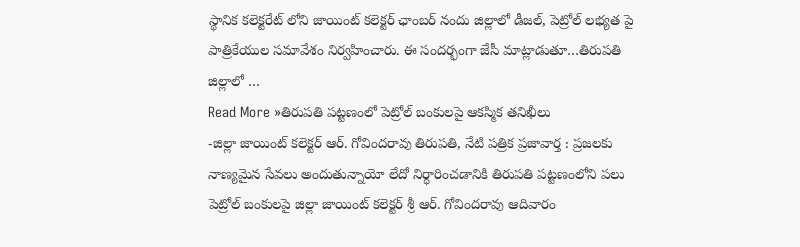స్థానిక కలెక్టరేట్ లోని జాయింట్ కలెక్టర్ ఛాంబర్ నందు జిల్లాలో డీజల్, పెట్రోల్ లభ్యత పై పాత్రికేయుల సమావేశం నిర్వహించారు. ఈ సందర్భంగా జేసీ మాట్లాడుతూ…తిరుపతి జిల్లాలో …
Read More »తిరుపతి పట్టణంలో పెట్రోల్ బంకులపై ఆకస్మిక తనిఖీలు
-జిల్లా జాయింట్ కలెక్టర్ ఆర్. గోవిందరావు తిరుపతి, నేటి పత్రిక ప్రజావార్త : ప్రజలకు నాణ్యమైన సేవలు అందుతున్నాయో లేదో నిర్ధారించడానికి తిరుపతి పట్టణంలోని పలు పెట్రోల్ బంకులపై జిల్లా జాయింట్ కలెక్టర్ శ్రీ ఆర్. గోవిందరావు ఆదివారం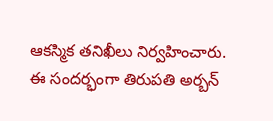ఆకస్మిక తనిఖీలు నిర్వహించారు. ఈ సందర్భంగా తిరుపతి అర్బన్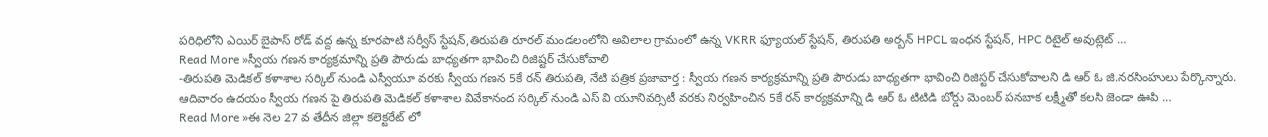పరిధిలోని ఎయిర్ బైపాస్ రోడ్ వద్ద ఉన్న కూరపాటి సర్వీస్ స్టేషన్,తిరుపతి రూరల్ మండలంలోని అవిలాల గ్రామంలో ఉన్న VKRR ఫ్యూయల్ స్టేషన్, తిరుపతి అర్బన్ HPCL ఇంధన స్టేషన్, HPC రిటైల్ అవుట్లెట్ …
Read More »స్వీయ గణన కార్యక్రమాన్ని ప్రతి పౌరుడు బాధ్యతగా భావించి రిజిష్టర్ చేసుకోవాలి
-తిరుపతి మెడికల్ కళాశాల సర్కిల్ నుండి ఎస్వీయూ వరకు స్వీయ గణన 5కే రన్ తిరుపతి, నేటి పత్రిక ప్రజావార్త : స్వీయ గణన కార్యక్రమాన్ని ప్రతి పౌరుడు బాధ్యతగా భావించి రిజిస్టర్ చేసుకోవాలని డి ఆర్ ఓ జి.నరసింహులు పేర్కొన్నారు. ఆదివారం ఉదయం స్వీయ గణన పై తిరుపతి మెడికల్ కళాశాల వివేకానంద సర్కిల్ నుండి ఎస్ వి యూనివర్సిటీ వరకు నిర్వహించిన 5కే రన్ కార్యక్రమాన్ని డి ఆర్ ఓ టిటిడి బోర్డు మెంబర్ పనబాక లక్ష్మీతో కలసి జెండా ఊపి …
Read More »ఈ నెల 27 వ తేదీన జిల్లా కలెక్టరేట్ లో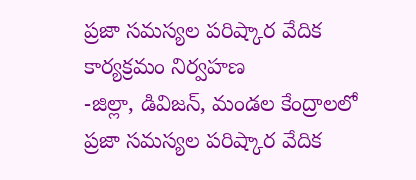ప్రజా సమస్యల పరిష్కార వేదిక కార్యక్రమం నిర్వహణ
-జిల్లా, డివిజన్, మండల కేంద్రాలలో ప్రజా సమస్యల పరిష్కార వేదిక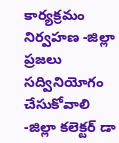కార్యక్రమం నిర్వహణ -జిల్లా ప్రజలు సద్వినియోగం చేసుకోవాలి -జిల్లా కలెక్టర్ డా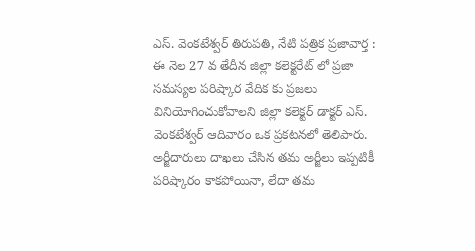ఎస్. వెంకటేశ్వర్ తిరుపతి, నేటి పత్రిక ప్రజావార్త : ఈ నెల 27 వ తేదీన జిల్లా కలెక్టరేట్ లో ప్రజా సమస్యల పరిష్కార వేదిక కు ప్రజలు వినియోగించుకోవాలని జిల్లా కలెక్టర్ డాక్టర్ ఎస్. వెంకటేశ్వర్ ఆదివారం ఒక ప్రకటనలో తెలిపారు. అర్జీదారులు దాఖలు చేసిన తమ అర్జీలు ఇప్పటికీ పరిష్కారం కాకపోయినా, లేదా తమ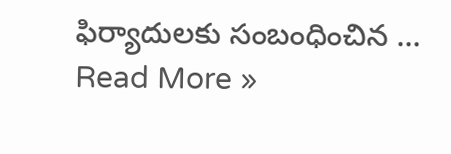ఫిర్యాదులకు సంబంధించిన …
Read More »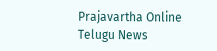Prajavartha Online Telugu News